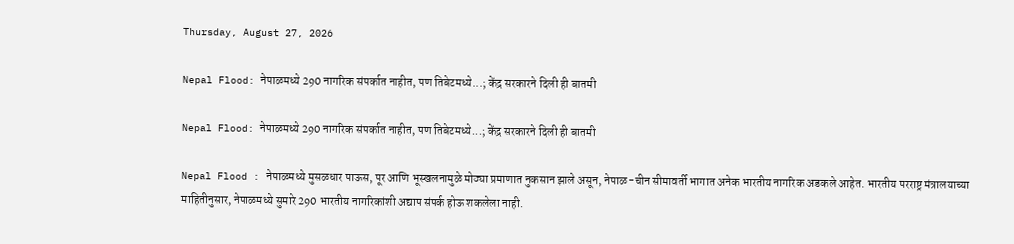Thursday, August 27, 2026

Nepal Flood: नेपाळमध्ये 290 नागरिक संपर्कात नाहीत, पण तिबेटमध्ये...; केंद्र सरकारने दिली ही बातमी

Nepal Flood: नेपाळमध्ये 290 नागरिक संपर्कात नाहीत, पण तिबेटमध्ये...; केंद्र सरकारने दिली ही बातमी

Nepal Flood : नेपाळमध्ये मुसळधार पाऊस, पूर आणि भूस्खलनामुळे मोठ्या प्रमाणात नुकसान झाले असून, नेपाळ-चीन सीमावर्ती भागात अनेक भारतीय नागरिक अडकले आहेत. भारतीय परराष्ट्र मंत्रालयाच्या माहितीनुसार, नेपाळमध्ये सुमारे 290 भारतीय नागरिकांशी अद्याप संपर्क होऊ शकलेला नाही.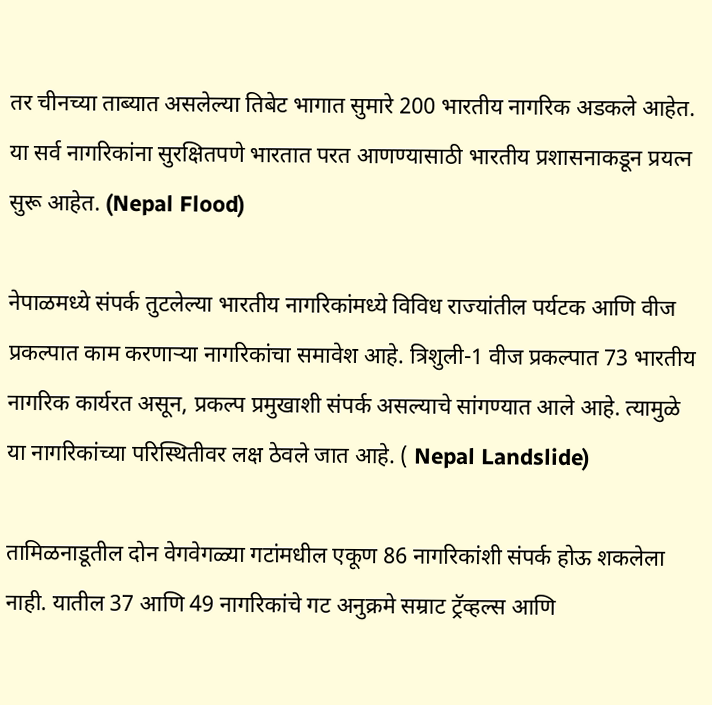तर चीनच्या ताब्यात असलेल्या तिबेट भागात सुमारे 200 भारतीय नागरिक अडकले आहेत. या सर्व नागरिकांना सुरक्षितपणे भारतात परत आणण्यासाठी भारतीय प्रशासनाकडून प्रयत्न सुरू आहेत. (Nepal Flood)

नेपाळमध्ये संपर्क तुटलेल्या भारतीय नागरिकांमध्ये विविध राज्यांतील पर्यटक आणि वीज प्रकल्पात काम करणाऱ्या नागरिकांचा समावेश आहे. त्रिशुली-1 वीज प्रकल्पात 73 भारतीय नागरिक कार्यरत असून, प्रकल्प प्रमुखाशी संपर्क असल्याचे सांगण्यात आले आहे. त्यामुळे या नागरिकांच्या परिस्थितीवर लक्ष ठेवले जात आहे. ( Nepal Landslide)

तामिळनाडूतील दोन वेगवेगळ्या गटांमधील एकूण 86 नागरिकांशी संपर्क होऊ शकलेला नाही. यातील 37 आणि 49 नागरिकांचे गट अनुक्रमे सम्राट ट्रॅव्हल्स आणि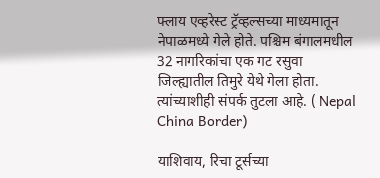फ्लाय एव्हरेस्ट ट्रॅव्हल्सच्या माध्यमातून नेपाळमध्ये गेले होते. पश्चिम बंगालमधील 32 नागरिकांचा एक गट रसुवा जिल्ह्यातील तिमुरे येथे गेला होता. त्यांच्याशीही संपर्क तुटला आहे. ( Nepal China Border)

याशिवाय, रिचा टूर्सच्या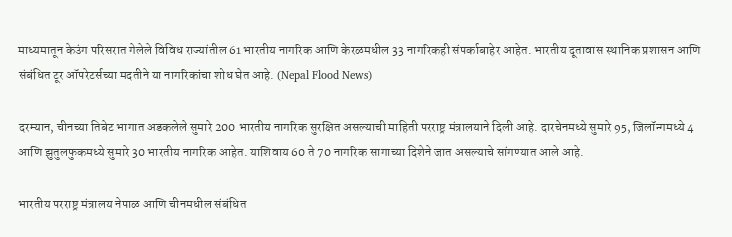माध्यमातून केउंग परिसरात गेलेले विविध राज्यांतील 61 भारतीय नागरिक आणि केरळमधील 33 नागरिकही संपर्काबाहेर आहेत. भारतीय दूतावास स्थानिक प्रशासन आणि संबंधित टूर ऑपरेटर्सच्या मदतीने या नागरिकांचा शोध घेत आहे. (Nepal Flood News)

दरम्यान, चीनच्या तिबेट भागात अडकलेले सुमारे 200 भारतीय नागरिक सुरक्षित असल्याची माहिती परराष्ट्र मंत्रालयाने दिली आहे. दारचेनमध्ये सुमारे 95, जिलॉन्गमध्ये 4 आणि झुतुलफुकमध्ये सुमारे 30 भारतीय नागरिक आहेत. याशिवाय 60 ते 70 नागरिक सागाच्या दिशेने जात असल्याचे सांगण्यात आले आहे.

भारतीय परराष्ट्र मंत्रालय नेपाळ आणि चीनमधील संबंधित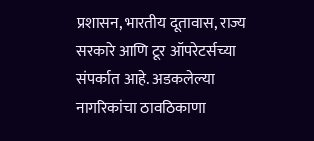प्रशासन, भारतीय दूतावास, राज्य सरकारे आणि टूर ऑपरेटर्सच्या संपर्कात आहे. अडकलेल्या नागरिकांचा ठावठिकाणा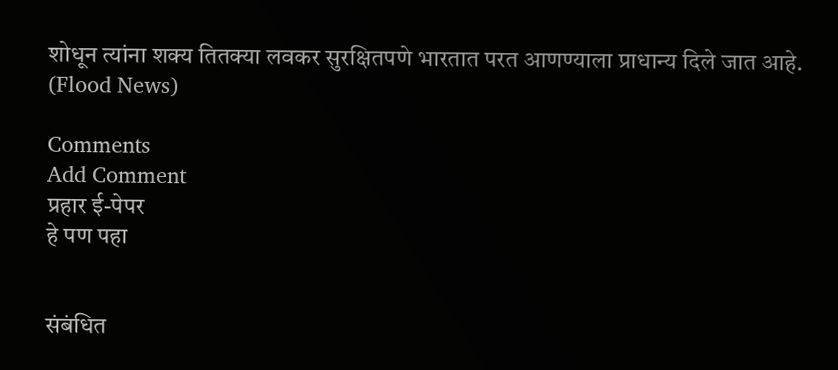शोधून त्यांना शक्य तितक्या लवकर सुरक्षितपणे भारतात परत आणण्याला प्राधान्य दिले जात आहे. (Flood News)

Comments
Add Comment
प्रहार ई-पेपर
हे पण पहा


संबंधित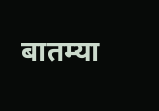बातम्या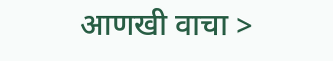आणखी वाचा >